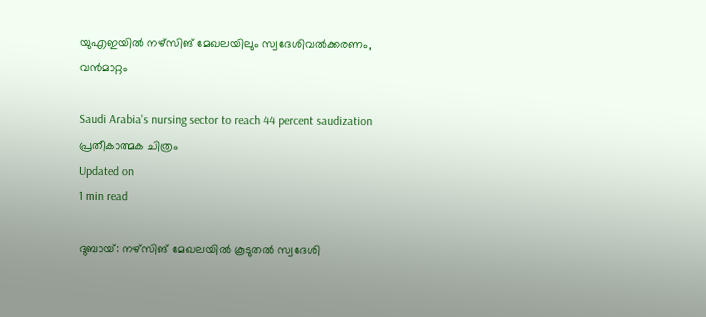യുഎഇയില്‍ നഴ്‌സിങ് മേഖലയിലും സ്വദേശിവല്‍ക്കരണം, വന്‍മാറ്റം

Saudi Arabia's nursing sector to reach 44 percent saudization
പ്രതീകാത്മക ചിത്രം
Updated on
1 min read

ദുബായ്: നഴ്‌സിങ് മേഖലയില്‍ കൂടുതല്‍ സ്വദേശി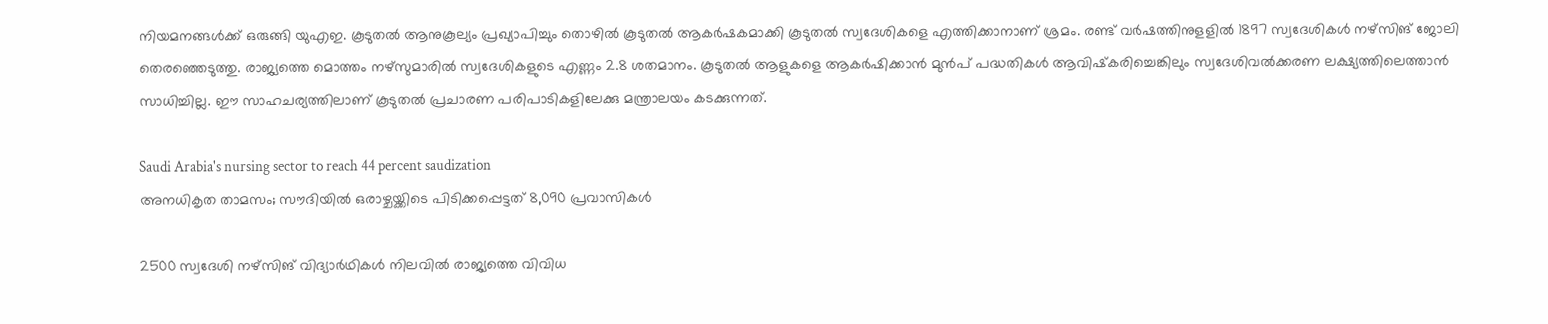നിയമനങ്ങള്‍ക്ക് ഒരുങ്ങി യുഎഇ. കൂടുതല്‍ ആനുകൂല്യം പ്രഖ്യാപിച്ചും തൊഴില്‍ കൂടുതല്‍ ആകര്‍ഷകമാക്കി കൂടുതല്‍ സ്വദേശികളെ എത്തിക്കാനാണ് ശ്രമം. രണ്ട് വര്‍ഷത്തിനുളളില്‍ 1897 സ്വദേശികള്‍ നഴ്‌സിങ് ജോലി തെരഞ്ഞെടുത്തു. രാജ്യത്തെ മൊത്തം നഴ്‌സുമാരില്‍ സ്വദേശികളുടെ എണ്ണം 2.8 ശതമാനം. കൂടുതല്‍ ആളുകളെ ആകര്‍ഷിക്കാന്‍ മുന്‍പ് പദ്ധതികള്‍ ആവിഷ്‌കരിച്ചെങ്കിലും സ്വദേശിവല്‍ക്കരണ ലക്ഷ്യത്തിലെത്താന്‍ സാധിച്ചില്ല. ഈ സാഹചര്യത്തിലാണ് കൂടുതല്‍ പ്രചാരണ പരിപാടികളിലേക്കു മന്ത്രാലയം കടക്കുന്നത്.

Saudi Arabia's nursing sector to reach 44 percent saudization
അനധികൃത താമസം; സൗദിയില്‍ ഒരാഴ്ചയ്ക്കിടെ പിടിക്കപ്പെട്ടത് 8,090 പ്രവാസികള്‍

2500 സ്വദേശി നഴ്‌സിങ് വിദ്യാര്‍ഥികള്‍ നിലവില്‍ രാജ്യത്തെ വിവിധ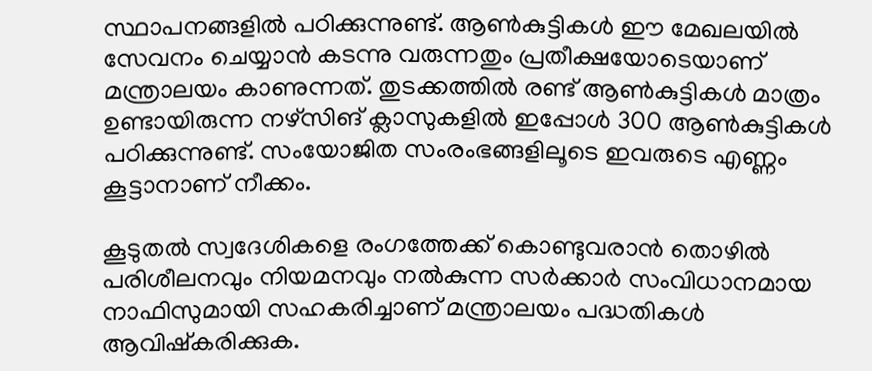സ്ഥാപനങ്ങളില്‍ പഠിക്കുന്നുണ്ട്. ആണ്‍കുട്ടികള്‍ ഈ മേഖലയില്‍ സേവനം ചെയ്യാന്‍ കടന്നു വരുന്നതും പ്രതീക്ഷയോടെയാണ് മന്ത്രാലയം കാണുന്നത്. തുടക്കത്തില്‍ രണ്ട് ആണ്‍കുട്ടികള്‍ മാത്രം ഉണ്ടായിരുന്ന നഴ്‌സിങ് ക്ലാസുകളില്‍ ഇപ്പോള്‍ 300 ആണ്‍കുട്ടികള്‍ പഠിക്കുന്നുണ്ട്. സംയോജിത സംരംഭങ്ങളിലൂടെ ഇവരുടെ എണ്ണം കൂട്ടാനാണ് നീക്കം.

കൂടുതല്‍ സ്വദേശികളെ രംഗത്തേക്ക് കൊണ്ടുവരാന്‍ തൊഴില്‍ പരിശീലനവും നിയമനവും നല്‍കുന്ന സര്‍ക്കാര്‍ സംവിധാനമായ നാഫിസുമായി സഹകരിച്ചാണ് മന്ത്രാലയം പദ്ധതികള്‍ ആവിഷ്‌കരിക്കുക.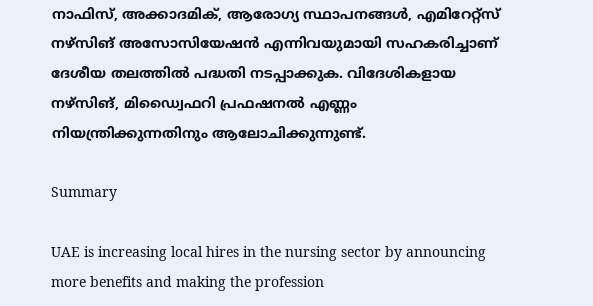നാഫിസ്, അക്കാദമിക്, ആരോഗ്യ സ്ഥാപനങ്ങള്‍, എമിറേറ്റ്സ് നഴ്സിങ് അസോസിയേഷന്‍ എന്നിവയുമായി സഹകരിച്ചാണ് ദേശീയ തലത്തില്‍ പദ്ധതി നടപ്പാക്കുക. വിദേശികളായ നഴ്‌സിങ്, മിഡ്വൈഫറി പ്രഫഷനല്‍ എണ്ണം നിയന്ത്രിക്കുന്നതിനും ആലോചിക്കുന്നുണ്ട്.

Summary

UAE is increasing local hires in the nursing sector by announcing more benefits and making the profession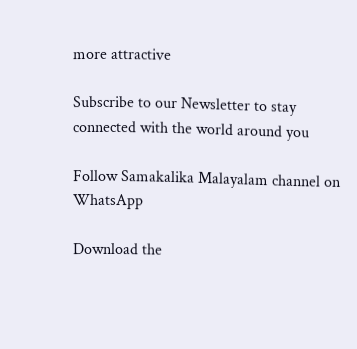more attractive

Subscribe to our Newsletter to stay connected with the world around you

Follow Samakalika Malayalam channel on WhatsApp

Download the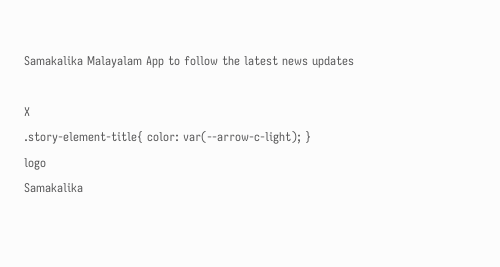Samakalika Malayalam App to follow the latest news updates

X
.story-element-title{ color: var(--arrow-c-light); }
logo
Samakalika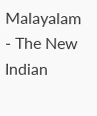Malayalam - The New Indian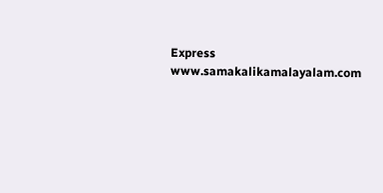Express
www.samakalikamalayalam.com